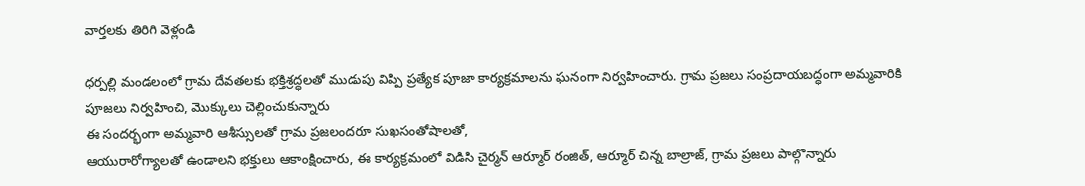వార్తలకు తిరిగి వెళ్లండి

ధర్పల్లి మండలంలో గ్రామ దేవతలకు భక్తిశ్రద్ధలతో ముడుపు విప్పి ప్రత్యేక పూజా కార్యక్రమాలను ఘనంగా నిర్వహించారు. గ్రామ ప్రజలు సంప్రదాయబద్ధంగా అమ్మవారికి పూజలు నిర్వహించి, మొక్కులు చెల్లించుకున్నారు
ఈ సందర్భంగా అమ్మవారి ఆశీస్సులతో గ్రామ ప్రజలందరూ సుఖసంతోషాలతో,
ఆయురారోగ్యాలతో ఉండాలని భక్తులు ఆకాంక్షించారు, ఈ కార్యక్రమంలో విడిసి చైర్మన్ ఆర్మూర్ రంజిత్, ఆర్మూర్ చిన్న బాల్రాజ్, గ్రామ ప్రజలు పాల్గొన్నారు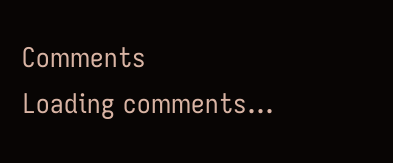Comments
Loading comments...